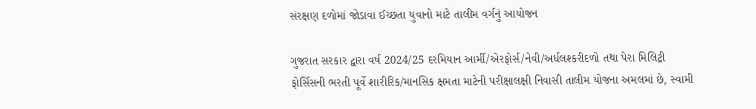સંરક્ષણ દળોમાં જોડાવા ઈચ્છતા યુવાનો માટે તાલીમ વર્ગનું આયોજન

ગુજરાત સરકાર દ્વારા વર્ષ 2024/25 દરમિયાન આર્મી/એરફોર્સ/નેવી/અર્ધલશ્કરીદળો તથા પેરા મિલિટ્રી ફોર્સિસની ભરતી પૂર્વે શારીરિક/માનસિક ક્ષમતા માટેની પરીક્ષાલક્ષી નિવાસી તાલીમ યોજના અમલમાં છે, સ્વામી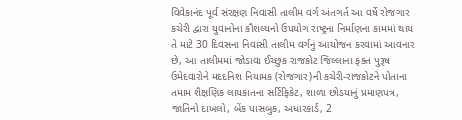વિવેકાનંદ પૂર્વ સંરક્ષણ નિવાસી તાલીમ વર્ગ અંતગર્ત આ વર્ષે રોજગાર કચેરી દ્વારા યુવાનોના કૌશલ્યનો ઉપયોગ રાષ્ટ્રના નિર્માણના કામમાં થાય તે માટે 30 દિવસના નિવાસી તાલીમ વર્ગનું આયોજન કરવામાં આવનાર છે, આ તાલીમમાં જોડાવા ઈચ્છુક રાજકોટ જિલ્લાના ફક્ત પુરૂષ ઉમેદવારોને મદદનિશ નિયામક (રોજગાર)ની કચેરી-રાજકોટને પોતાના તમામ શૈક્ષણિક લાયકાતના સર્ટિફિકેટ, શાળા છોડયાનું પ્રમાણપત્ર, જાતિનો દાખલો, બેંક પાસબુક, અધારકાર્ડ, 2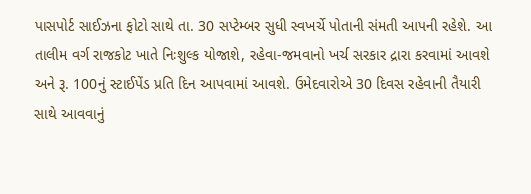પાસપોર્ટ સાઈઝના ફોટો સાથે તા. 30 સપ્ટેમ્બર સુધી સ્વખર્ચે પોતાની સંમતી આપની રહેશે. આ તાલીમ વર્ગ રાજકોટ ખાતે નિઃશુલ્ક યોજાશે, રહેવા-જમવાનો ખર્ચ સરકાર દ્રારા કરવામાં આવશે અને રૂ. 100નું સ્ટાઈપેંડ પ્રતિ દિન આપવામાં આવશે. ઉમેદવારોએ 30 દિવસ રહેવાની તૈયારી સાથે આવવાનું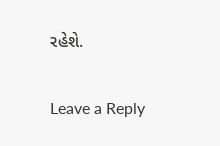રહેશે.

Leave a Reply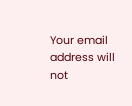Your email address will not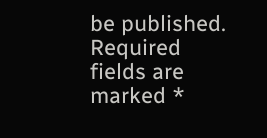be published. Required fields are marked *